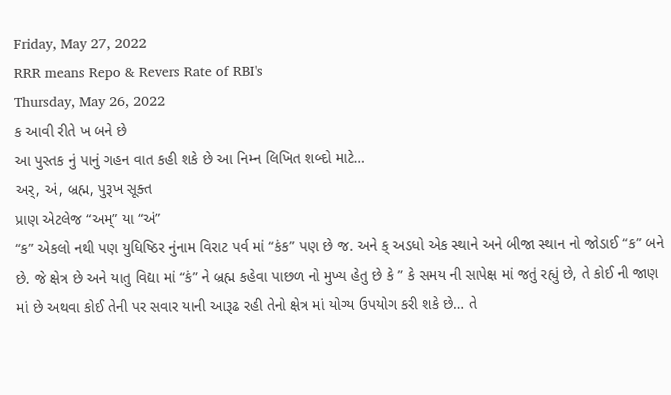Friday, May 27, 2022
RRR means Repo & Revers Rate of RBI's
Thursday, May 26, 2022
ક આવી રીતે ખ બને છે
આ પુસ્તક નું પાનું ગહન વાત કહી શકે છે આ નિમ્ન લિખિત શબ્દો માટે…
અર્, અં, બ્રહ્મ, પુરૂખ સૂક્ત
પ્રાણ એટલેજ “અમ્” યા “અં”
“ક” એકલો નથી પણ યુધિષ્ઠિર નુંનામ વિરાટ પર્વ માં “કંક” પણ છે જ. અને ક્ અડધો એક સ્થાને અને બીજા સ્થાન નો જોડાઈ “ક” બને છે. જે ક્ષેત્ર છે અને યાતુ વિદ્યા માં “કં” ને બ્રહ્મ કહેવા પાછળ નો મુખ્ય હેતુ છે કે ” કે સમય ની સાપેક્ષ માં જતું રહ્યું છે, તે કોઈ ની જાણ માં છે અથવા કોઈ તેની પર સવાર યાની આરૂઢ રહી તેનો ક્ષેત્ર માં યોગ્ય ઉપયોગ કરી શકે છે… તે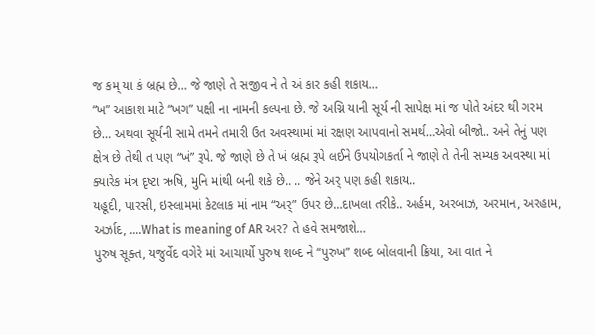જ કમ્ યા કં બ્રહ્મ છે… જે જાણે તે સજીવ ને તે અં કાર કહી શકાય…
“ખ” આકાશ માટે “ખગ” પક્ષી ના નામની કલ્પના છે. જે અગ્નિ યાની સૂર્ય ની સાપેક્ષ માં જ પોતે અંદર થી ગરમ છે… અથવા સૂર્યની સામે તમને તમારી ઉત અવસ્થામાં માં રક્ષણ આપવાનો સમર્થ…એવો બીજો.. અને તેનું પણ ક્ષેત્ર છે તેથી ત પણ “ખં” રૂપે. જે જાણે છે તે ખં બ્રહ્મ રૂપે લઈને ઉપયોગકર્તા ને જાણે તે તેની સમ્યક અવસ્થા માં ક્યારેક મંત્ર દૃષ્ટા ઋષિ, મુનિ માંથી બની શકે છે.. .. જેને અર્ પણ કહી શકાય..
યહૂદી, પારસી, ઇસ્લામમાં કેટલાક માં નામ “અર્” ઉપર છે…દાખલા તરીકે.. અર્હમ, અરબાઝ, અરમાન, અરહામ, અર્ઝાદ, ….What is meaning of AR અર? તે હવે સમજાશે…
પુરુષ સૂક્ત, યજુર્વેદ વગેરે માં આચાર્યો પુરુષ શબ્દ ને “પુરુખ” શબ્દ બોલવાની ક્રિયા, આ વાત ને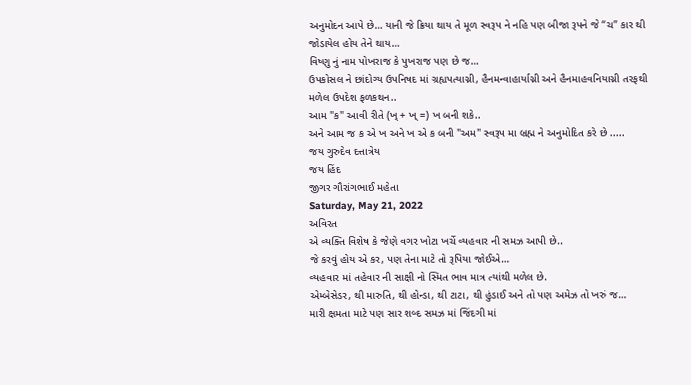અનુમોદન આપે છે… યાની જે ક્રિયા થાય તે મૂળ સ્વરૂપ ને નહિ પણ બીજા રૂપને જે “ચ” કાર થી જોડાયેલ હોય તેને થાય…
વિષ્ણુ નું નામ પોખરાજ કે પુખરાજ પણ છે જ…
ઉપકોસલ ને છાંદોગ્ય ઉપનિષદ માં ગ્રહ્યપત્યાગ્ની, હૈનમન્વાહાર્યાગ્ની અને હૈનમાહવનિયાગ્ની તરફથી મળેલ ઉપદેશ ફળકથન..
આમ "ક" આવી રીતે (ખ્ + ખ્ =) ખ બની શકે..
અને આમ જ ક એ ખ અને ખ એ ક બની "અમ" સ્વરૂપ મા બ્રહ્મ ને અનુમોદિત કરે છે .....
જય ગુરુદેવ દત્તાત્રેય
જય હિંદ
જીગર ગૌરાંગભાઈ મહેતા
Saturday, May 21, 2022
અવિરત
એ વ્યક્તિ વિશેષ કે જેણે વગર ખોટા ખર્ચે વ્યહવાર ની સમઝ આપી છે..
જે કરવું હોય એ કર, પણ તેના માટે તો રૂપિયા જોઈએ…
વ્યહવાર માં તહેવાર ની સાક્ષી નો સ્મિત ભાવ માત્ર ત્યાંથી મળેલ છે.
એમ્બેસેડર, થી મારુતિ, થી હોન્ડા, થી ટાટા, થી હુંડાઈ અને તો પણ અમેઝ તો ખરું જ…
મારી ક્ષમતા માટે પણ સાર શબ્દ સમઝ માં જિંદગી માં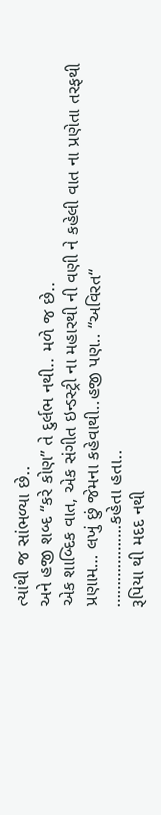ત્યાંથી જ સાંભળ્યા છે..
અને હજી શબ્દ “કરે કોણ” તે દુર્લભ નથી.. મળે જ છે..
એક શાબ્દિક વાત, એક સંગીત ઇન્ડસ્ટ્રી ના મહારથી ની વણી ને કહેલી વાત ના પ્રણેતા તરફથી પ્રણામ… લખું છું જેમના કહેવાથી..હજી પણ.. “અવિરત“
……………….કહેતા હતા..
રૂપિયા થી મદદ નથી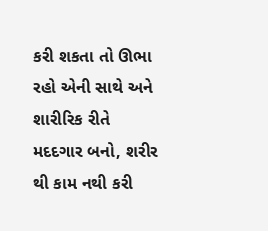કરી શકતા તો ઊભા રહો એની સાથે અને શારીરિક રીતે મદદગાર બનો, શરીર થી કામ નથી કરી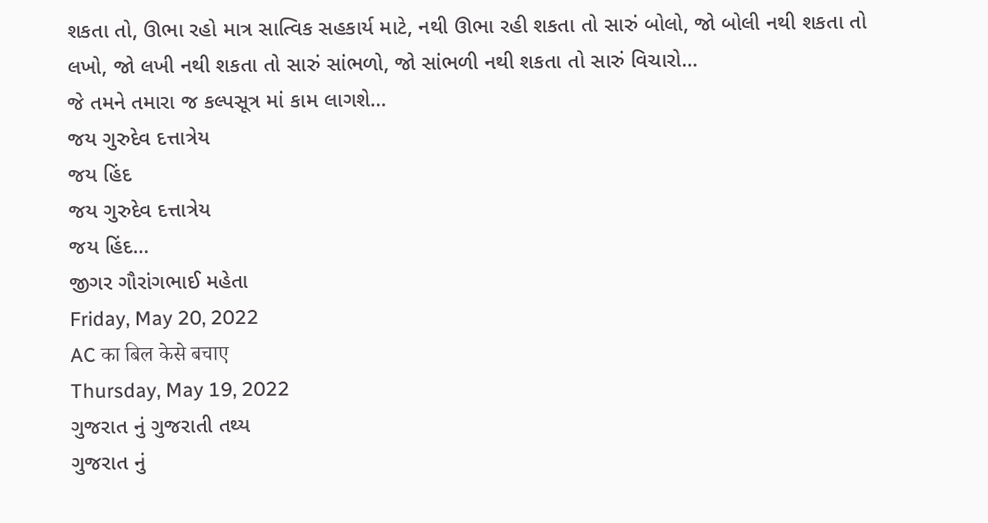શકતા તો, ઊભા રહો માત્ર સાત્વિક સહકાર્ય માટે, નથી ઊભા રહી શકતા તો સારું બોલો, જો બોલી નથી શકતા તો લખો, જો લખી નથી શકતા તો સારું સાંભળો, જો સાંભળી નથી શકતા તો સારું વિચારો…
જે તમને તમારા જ કલ્પસૂત્ર માં કામ લાગશે…
જય ગુરુદેવ દત્તાત્રેય
જય હિંદ
જય ગુરુદેવ દત્તાત્રેય
જય હિંદ…
જીગર ગૌરાંગભાઈ મહેતા
Friday, May 20, 2022
AC का बिल केसे बचाए
Thursday, May 19, 2022
ગુજરાત નું ગુજરાતી તથ્ય
ગુજરાત નું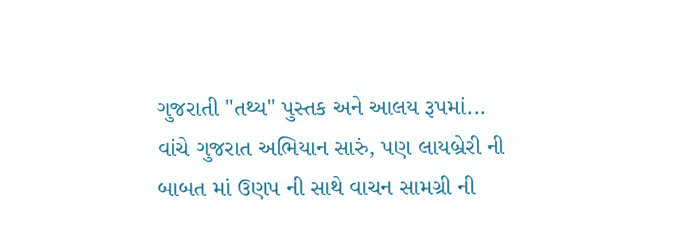ગુજરાતી "તથ્ય" પુસ્તક અને આલય રૂપમાં...
વાંચે ગુજરાત અભિયાન સારું, પણ લાયબ્રેરી ની બાબત માં ઉણપ ની સાથે વાચન સામગ્રી ની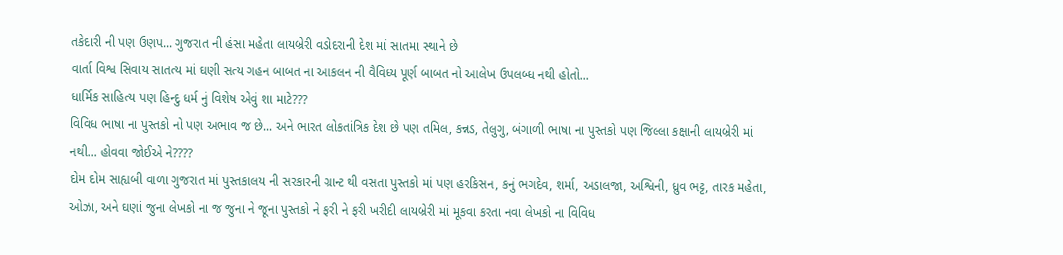તકેદારી ની પણ ઉણપ... ગુજરાત ની હંસા મહેતા લાયબ્રેરી વડોદરાની દેશ માં સાતમા સ્થાને છે
વાર્તા વિશ્વ સિવાય સાતત્ય માં ઘણી સત્ય ગહન બાબત ના આકલન ની વૈવિધ્ય પૂર્ણ બાબત નો આલેખ ઉપલબ્ધ નથી હોતો...
ધાર્મિક સાહિત્ય પણ હિન્દુ ધર્મ નું વિશેષ એવું શા માટે???
વિવિધ ભાષા ના પુસ્તકો નો પણ અભાવ જ છે... અને ભારત લોકતાંત્રિક દેશ છે પણ તમિલ, કન્નડ, તેલુગુ, બંગાળી ભાષા ના પુસ્તકો પણ જિલ્લા કક્ષાની લાયબ્રેરી માં નથી... હોવવા જોઈએ ને????
દોમ દોમ સાહ્યબી વાળા ગુજરાત માં પુસ્તકાલય ની સરકારની ગ્રાન્ટ થી વસતા પુસ્તકો માં પણ હરકિસન, કનું ભગદેવ, શર્મા, અડાલજા, અશ્વિની, ધ્રુવ ભટ્ટ, તારક મહેતા, ઓઝા, અને ઘણાં જુના લેખકો ના જ જુના ને જૂના પુસ્તકો ને ફરી ને ફરી ખરીદી લાયબ્રેરી માં મૂકવા કરતા નવા લેખકો ના વિવિધ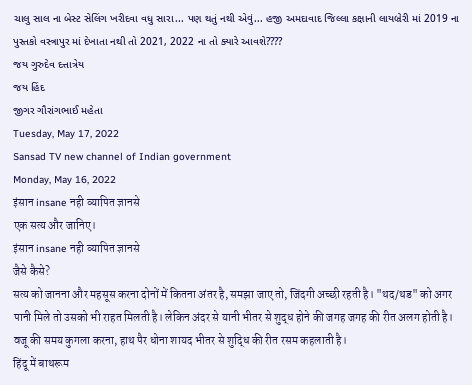ચાલુ સાલ ના બેસ્ટ સેલિંગ ખરીદવા વધુ સારા... પણ થતું નથી એવું... હજી અમદાવાદ જિલ્લા કક્ષાની લાયબ્રેરી માં 2019 ના પુસ્તકો વસ્ત્રાપુર માં દેખાતા નથી તો 2021, 2022 ના તો ક્યારે આવશે????
જય ગુરુદેવ દત્તાત્રેય
જય હિંદ
જીગર ગૌરાંગભાઈ મહેતા
Tuesday, May 17, 2022
Sansad TV new channel of Indian government
Monday, May 16, 2022
इंसान insane नही व्यापित ज्ञानसे
एक सत्य और जानिए।
इंसान insane नही व्यापित ज्ञानसे
जैसे कैसे?
सत्य को जानना और महसूस करना दोनों में कितना अंतर है, समझा जाए तो, जिंदगी अच्छी रहती है। "थद/थड" को अगर पानी मिले तो उसको भी राहत मिलती है। लेकिन अंदर से यानी भीतर से शुद्ध होने की जगह जगह की रीत अलग होती है।
वजू की समय कुगला करना, हाथ पैर धोना शायद भीतर से शुद्धि की रीत रसम कहलाती है।
हिंदू में बाथरूम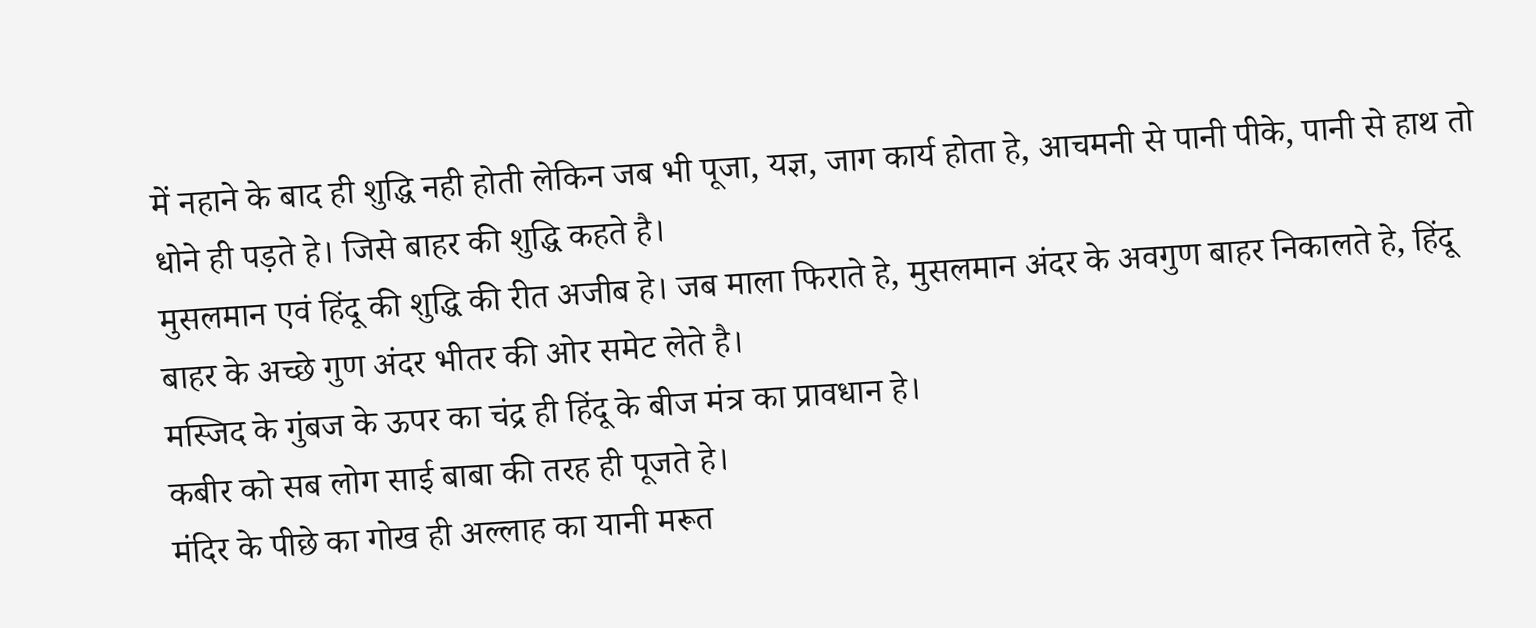में नहाने के बाद ही शुद्धि नही होती लेकिन जब भी पूजा, यज्ञ, जाग कार्य होता हे, आचमनी से पानी पीके, पानी से हाथ तो धोने ही पड़ते हे। जिसे बाहर की शुद्धि कहते है।
मुसलमान एवं हिंदू की शुद्धि की रीत अजीब हे। जब माला फिराते हे, मुसलमान अंदर के अवगुण बाहर निकालते हे, हिंदू बाहर के अच्छे गुण अंदर भीतर की ओर समेट लेते है।
मस्जिद के गुंबज के ऊपर का चंद्र ही हिंदू के बीज मंत्र का प्रावधान हे।
कबीर को सब लोग साई बाबा की तरह ही पूजते हे।
मंदिर के पीछे का गोख ही अल्लाह का यानी मरूत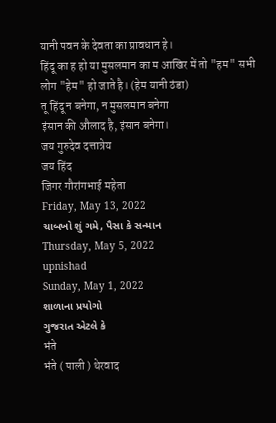यानी पवन के देवता का प्रावधान हे।
हिंदू का ह हो या मुसलमान का म आखिर में तो "हम" सभी लोग "हेम" हो जाते है। (हेम यानी ठंडा)
तू हिंदू न बनेगा, न मुसलमान बनेगा
इंसान की औलाद है, इंसान बनेगा।
जय गुरुदेव दत्तात्रेय
जय हिंद
जिगर गौरांगभाई महेता
Friday, May 13, 2022
ચાબખો શું ગમે, પૈસા કે સન્માન
Thursday, May 5, 2022
upnishad
Sunday, May 1, 2022
શાળાના પ્રયોગો
ગુજરાત એટલે કે
भंते
भंते ( पाली ) थेरवाद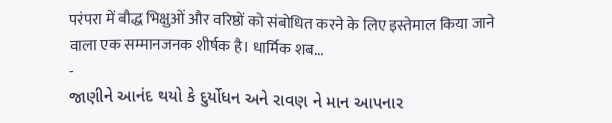परंपरा में बौद्ध भिक्षुओं और वरिष्ठों को संबोधित करने के लिए इस्तेमाल किया जाने वाला एक सम्मानजनक शीर्षक है। धार्मिक शब...
-
જાણીને આનંદ થયો કે દુર્યોધન અને રાવણ ને માન આપનાર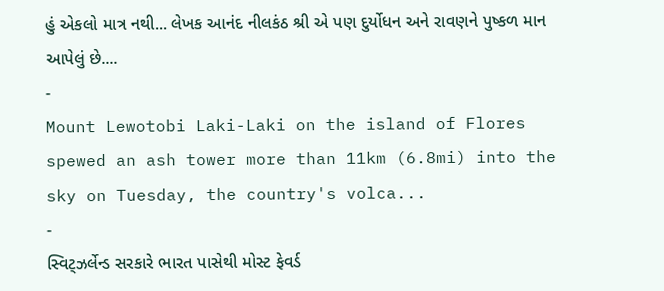હું એકલો માત્ર નથી... લેખક આનંદ નીલકંઠ શ્રી એ પણ દુર્યોધન અને રાવણને પુષ્કળ માન આપેલું છે....
-
Mount Lewotobi Laki-Laki on the island of Flores spewed an ash tower more than 11km (6.8mi) into the sky on Tuesday, the country's volca...
-
સ્વિટ્ઝર્લેન્ડ સરકારે ભારત પાસેથી મોસ્ટ ફેવર્ડ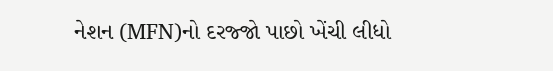નેશન (MFN)નો દરજ્જો પાછો ખેંચી લીધો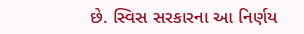છે. સ્વિસ સરકારના આ નિર્ણય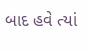બાદ હવે ત્યાં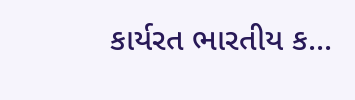કાર્યરત ભારતીય ક...